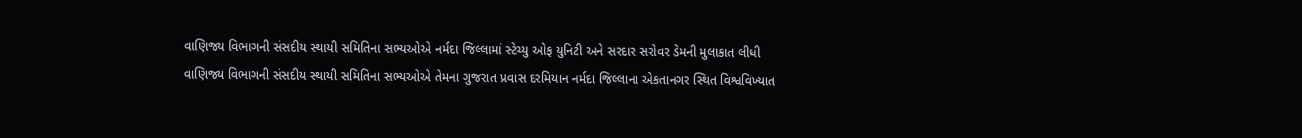વાણિજ્ય વિભાગની સંસદીય સ્થાયી સમિતિના સભ્યઓએ નર્મદા જિલ્લામાં સ્ટેચ્યુ ઓફ યુનિટી અને સરદાર સરોવર ડેમની મુલાકાત લીધી
વાણિજ્ય વિભાગની સંસદીય સ્થાયી સમિતિના સભ્યઓએ તેમના ગુજરાત પ્રવાસ દરમિયાન નર્મદા જિલ્લાના એકતાનગર સ્થિત વિશ્વવિખ્યાત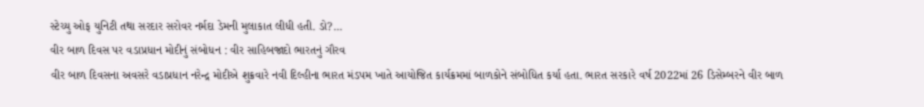સ્ટેચ્યુ ઓફ યુનિટી તથા સરદાર સરોવર નર્મદા ડેમની મુલાકાત લીધી હતી. ડો?...
વીર બાળ દિવસ પર વડાપ્રધાન મોદીનું સંબોધન : વીર સાહિબજાદો ભારતનું ગૌરવ
વીર બાળ દિવસના અવસરે વડાપ્રધાન નરેન્દ્ર મોદીએ શુક્રવારે નવી દિલ્હીના ભારત મંડપમ ખાતે આયોજિત કાર્યક્રમમાં બાળકોને સંબોધિત કર્યા હતા. ભારત સરકારે વર્ષ 2022માં 26 ડિસેમ્બરને વીર બાળ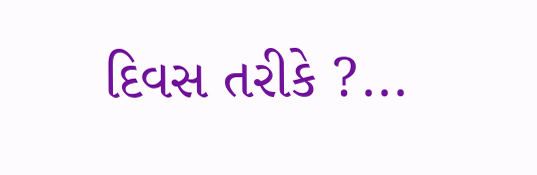દિવસ તરીકે ?...